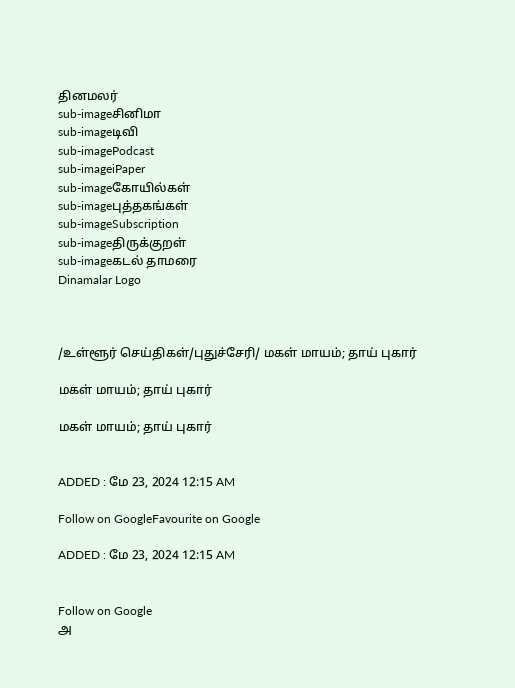தினமலர்
sub-imageசினிமா
sub-imageடிவி
sub-imagePodcast
sub-imageiPaper
sub-imageகோயில்கள்
sub-imageபுத்தகங்கள்
sub-imageSubscription
sub-imageதிருக்குறள்
sub-imageகடல் தாமரை
Dinamalar Logo



/உள்ளூர் செய்திகள்/புதுச்சேரி/ மகள் மாயம்; தாய் புகார்

மகள் மாயம்; தாய் புகார்

மகள் மாயம்; தாய் புகார்


ADDED : மே 23, 2024 12:15 AM

Follow on GoogleFavourite on Google

ADDED : மே 23, 2024 12:15 AM


Follow on Google
அ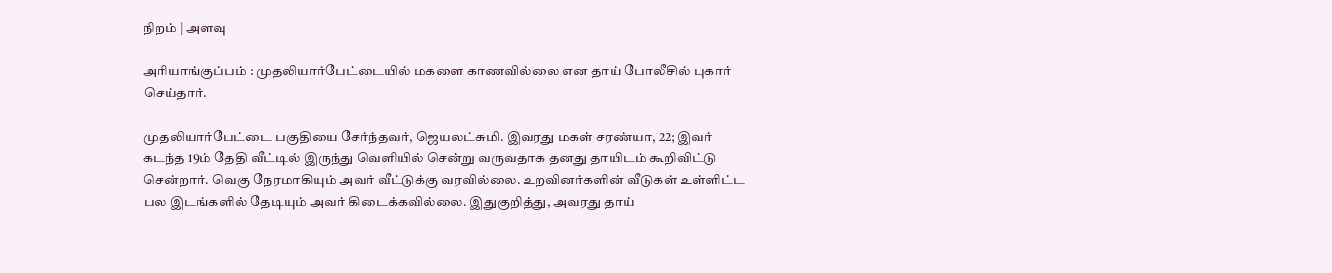நிறம் | அளவு

அரியாங்குப்பம் : முதலியார்பேட்டையில் மகளை காணவில்லை என தாய் போலீசில் புகார் செய்தார்.

முதலியார்பேட்டை பகுதியை சேர்ந்தவர், ஜெயலட்சுமி. இவரது மகள் சரண்யா, 22; இவர் கடந்த 19ம் தேதி வீட்டில் இருந்து வெளியில் சென்று வருவதாக தனது தாயிடம் கூறிவிட்டு சென்றார். வெகு நேரமாகியும் அவர் வீட்டுக்கு வரவில்லை. உறவினர்களின் வீடுகள் உள்ளிட்ட பல இடங்களில் தேடியும் அவர் கிடைக்கவில்லை. இதுகுறித்து, அவரது தாய்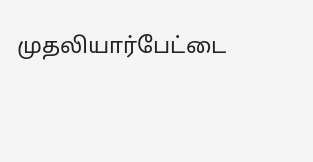முதலியார்பேட்டை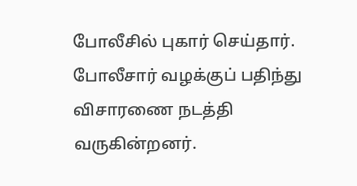போலீசில் புகார் செய்தார். போலீசார் வழக்குப் பதிந்து விசாரணை நடத்தி வருகின்றனர்.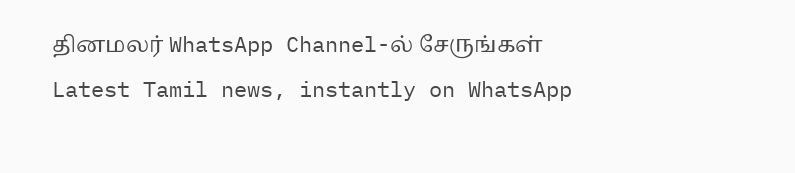தினமலர் WhatsApp Channel-ல் சேருங்கள்
Latest Tamil news, instantly on WhatsApp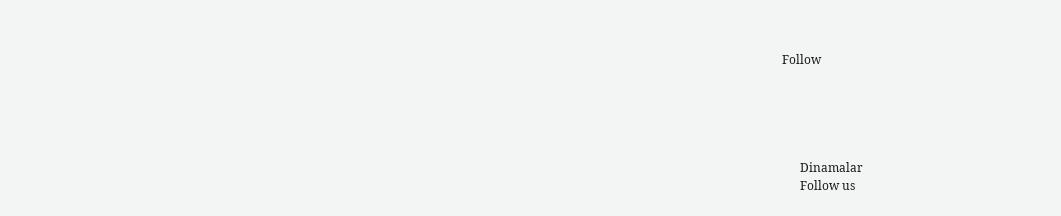Follow





      Dinamalar
      Follow us